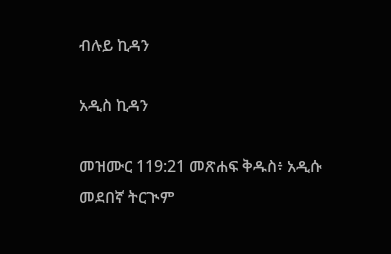ብሉይ ኪዳን

አዲስ ኪዳን

መዝሙር 119:21 መጽሐፍ ቅዱስ፥ አዲሱ መደበኛ ትርጒም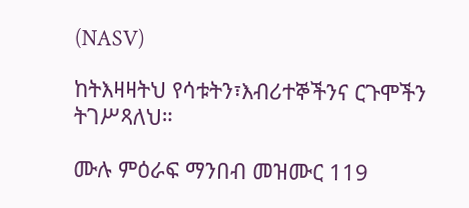(NASV)

ከትእዛዛትህ የሳቱትን፣እብሪተኞችንና ርጉሞችን ትገሥጻለህ።

ሙሉ ምዕራፍ ማንበብ መዝሙር 119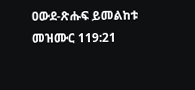ዐውደ-ጽሑፍ ይመልከቱ መዝሙር 119:21